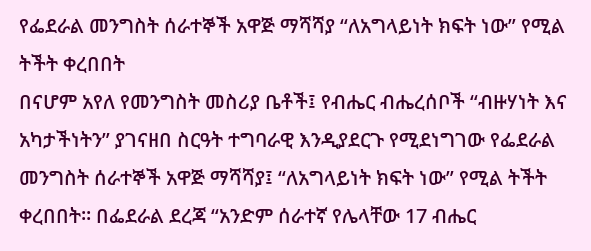የፌደራል መንግስት ሰራተኞች አዋጅ ማሻሻያ “ለአግላይነት ክፍት ነው” የሚል ትችት ቀረበበት
በናሆም አየለ የመንግስት መስሪያ ቤቶች፤ የብሔር ብሔረሰቦች “ብዙሃነት እና አካታችነትን” ያገናዘበ ስርዓት ተግባራዊ እንዲያደርጉ የሚደነግገው የፌደራል መንግስት ሰራተኞች አዋጅ ማሻሻያ፤ “ለአግላይነት ክፍት ነው” የሚል ትችት ቀረበበት። በፌደራል ደረጃ “አንድም ሰራተኛ የሌላቸው 17 ብሔር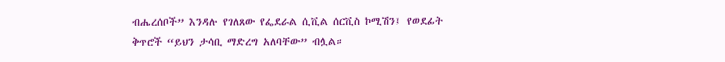ብሔረሰቦች” እንዳሉ የገለጸው የፌደራል ሲቪል ሰርቪስ ኮሚሽን፤ የወደፊት ቅጥሮች “ይህን ታሳቢ ማድረግ አለባቸው” ብሏል።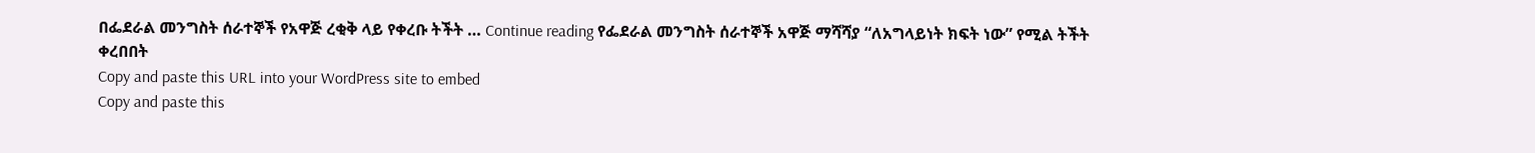በፌደራል መንግስት ሰራተኞች የአዋጅ ረቂቅ ላይ የቀረቡ ትችት … Continue reading የፌደራል መንግስት ሰራተኞች አዋጅ ማሻሻያ “ለአግላይነት ክፍት ነው” የሚል ትችት ቀረበበት
Copy and paste this URL into your WordPress site to embed
Copy and paste this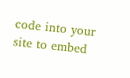code into your site to embed